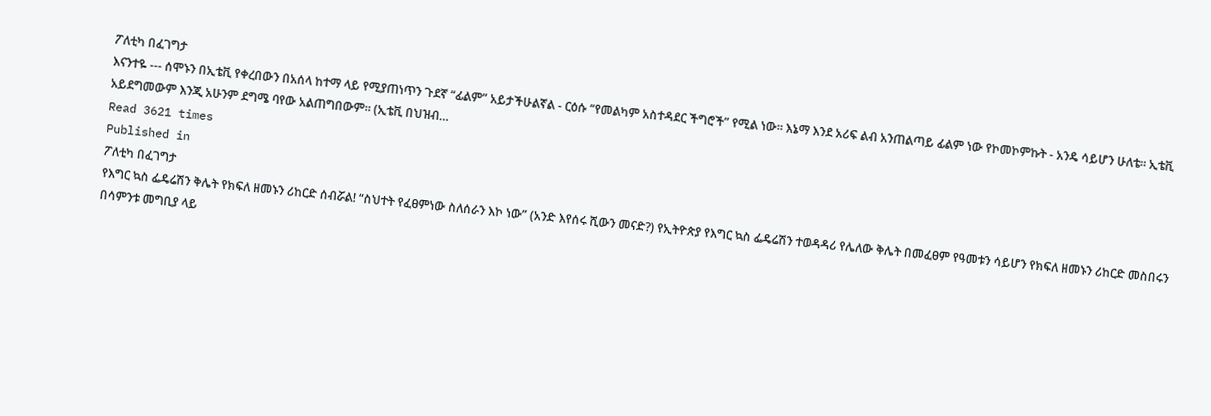ፖለቲካ በፈገግታ
እናንተዬ --- ሰሞኑን በኢቴቪ የቀረበውን በአሰላ ከተማ ላይ የሚያጠነጥን ጉደኛ “ፊልም” አይታችሁልኛል - ርዕሱ “የመልካም አስተዳደር ችግሮች” የሚል ነው፡፡ እኔማ እንደ አሪፍ ልብ አንጠልጣይ ፊልም ነው የኮመኮምኩት - አንዴ ሳይሆን ሁለቴ፡፡ ኢቴቪ አይደግመውም እንጂ አሁንም ደግሜ ባየው አልጠግበውም፡፡ (ኢቴቪ በህዝብ…
Read 3621 times
Published in
ፖለቲካ በፈገግታ
የእግር ኳስ ፌዴሬሽን ቅሌት የክፍለ ዘመኑን ሪከርድ ሰብሯል! “ስህተት የፈፀምነው ስለሰራን እኮ ነው” (አንድ እየሰሩ ሺውን መናድ?) የኢትዮጵያ የእግር ኳስ ፌዴሬሽን ተወዳዳሪ የሌለው ቅሌት በመፈፀም የዓመቱን ሳይሆን የክፍለ ዘመኑን ሪከርድ መስበሩን በሳምንቱ መግቢያ ላይ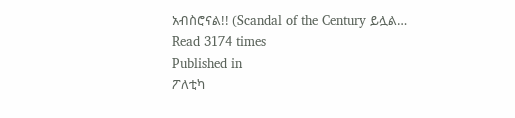አብስሮናል!! (Scandal of the Century ይሏል…
Read 3174 times
Published in
ፖለቲካ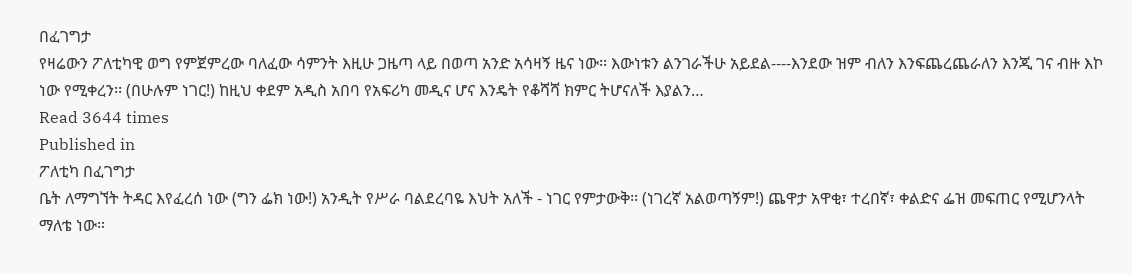በፈገግታ
የዛሬውን ፖለቲካዊ ወግ የምጀምረው ባለፈው ሳምንት እዚሁ ጋዜጣ ላይ በወጣ አንድ አሳዛኝ ዜና ነው፡፡ እውነቱን ልንገራችሁ አይደል----እንደው ዝም ብለን እንፍጨረጨራለን እንጂ ገና ብዙ እኮ ነው የሚቀረን፡፡ (በሁሉም ነገር!) ከዚህ ቀደም አዲስ አበባ የአፍሪካ መዲና ሆና እንዴት የቆሻሻ ክምር ትሆናለች እያልን…
Read 3644 times
Published in
ፖለቲካ በፈገግታ
ቤት ለማግኘት ትዳር እየፈረሰ ነው (ግን ፌክ ነው!) አንዲት የሥራ ባልደረባዬ እህት አለች - ነገር የምታውቅ፡፡ (ነገረኛ አልወጣኝም!) ጨዋታ አዋቂ፣ ተረበኛ፣ ቀልድና ፌዝ መፍጠር የሚሆንላት ማለቴ ነው።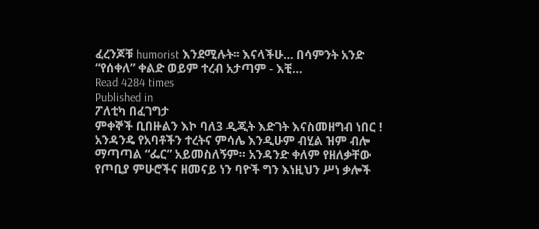ፈረንጆቹ humorist እንደሚሉት፡፡ እናላችሁ… በሳምንት አንድ “የሰቀለ” ቀልድ ወይም ተረብ አታጣም - እቺ…
Read 4284 times
Published in
ፖለቲካ በፈገግታ
ምቀኞች ቢበዙልን እኮ ባለ3 ዲጂት እድገት እናስመዘግብ ነበር ! አንዳንዴ የአባቶችን ተረትና ምሳሌ እንዲሁም ብሂል ዝም ብሎ ማጣጣል “ፌር” አይመስለኝም። አንዳንድ ቀለም የዘለቃቸው የጦቢያ ምሁሮችና ዘመናይ ነን ባዮች ግን እነዚህን ሥነ ቃሎች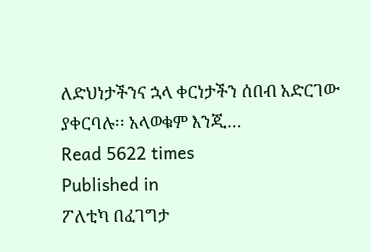ለድህነታችንና ኋላ ቀርነታችን ሰበብ አድርገው ያቀርባሉ፡፡ አላወቁም እንጂ…
Read 5622 times
Published in
ፖለቲካ በፈገግታ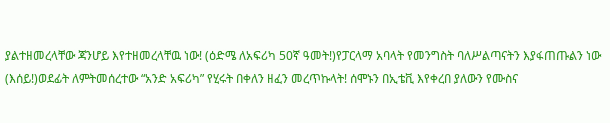ያልተዘመረላቸው ጃንሆይ እየተዘመረላቸዉ ነው! (ዕድሜ ለአፍሪካ 50ኛ ዓመት!)የፓርላማ አባላት የመንግስት ባለሥልጣናትን እያፋጠጡልን ነው (እሰይ!)ወደፊት ለምትመሰረተው “አንድ አፍሪካ” የሂሩት በቀለን ዘፈን መረጥኩላት! ሰሞኑን በኢቴቪ እየቀረበ ያለውን የሙስና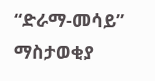“ድራማ-መሳይ” ማስታወቂያ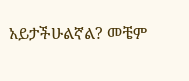አይታችሁልኛል? መቼም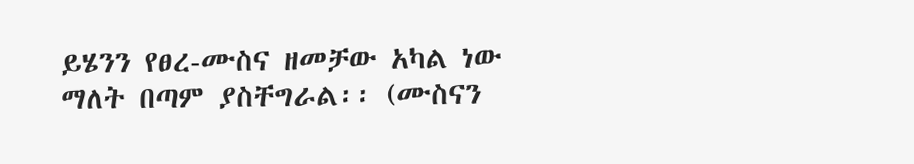ይሄንን የፀረ-ሙስና ዘመቻው አካል ነው ማለት በጣም ያስቸግራል፡፡ (ሙስናን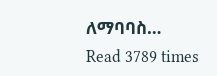ለማባባስ…
Read 3789 times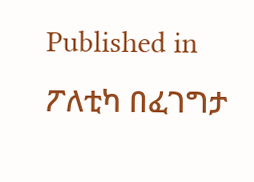Published in
ፖለቲካ በፈገግታ